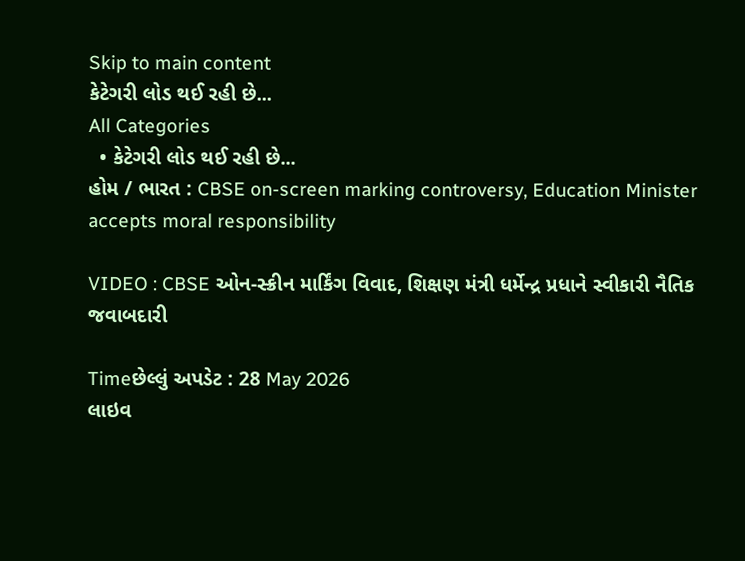Skip to main content
કેટેગરી લોડ થઈ રહી છે...
All Categories
  • કેટેગરી લોડ થઈ રહી છે...
હોમ / ભારત : CBSE on-screen marking controversy, Education Minister accepts moral responsibility

VIDEO : CBSE ઓન-સ્ક્રીન માર્કિંગ વિવાદ, શિક્ષણ મંત્રી ધર્મેન્દ્ર પ્રધાને સ્વીકારી નૈતિક જવાબદારી

Timeછેલ્લું અપડેટ : 28 May 2026
લાઇવ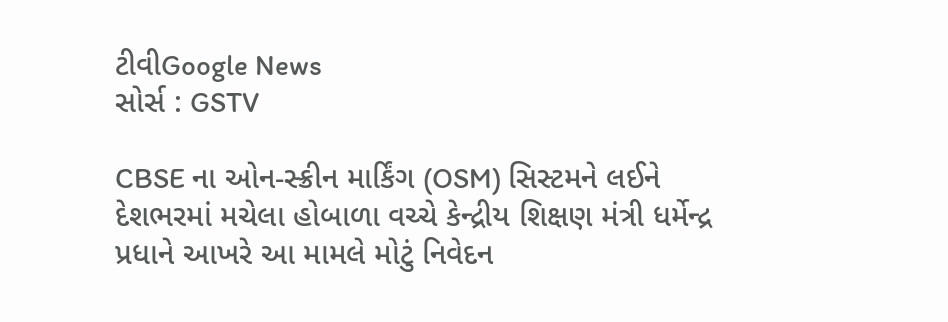ટીવીGoogle News
સોર્સ : GSTV

CBSE ના ઓન-સ્ક્રીન માર્કિંગ (OSM) સિસ્ટમને લઈને દેશભરમાં મચેલા હોબાળા વચ્ચે કેન્દ્રીય શિક્ષણ મંત્રી ધર્મેન્દ્ર પ્રધાને આખરે આ મામલે મોટું નિવેદન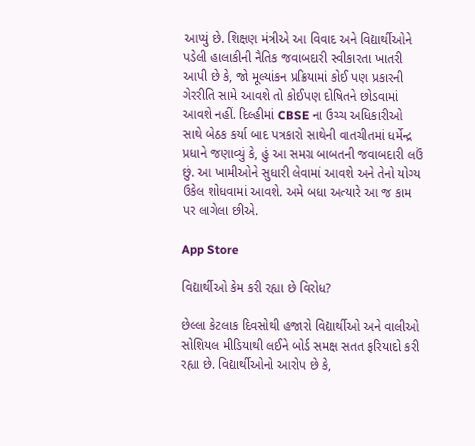આપ્યું છે. શિક્ષણ મંત્રીએ આ વિવાદ અને વિદ્યાર્થીઓને પડેલી હાલાકીની નૈતિક જવાબદારી સ્વીકારતા ખાતરી આપી છે કે, જો મૂલ્યાંકન પ્રક્રિયામાં કોઈ પણ પ્રકારની ગેરરીતિ સામે આવશે તો કોઈપણ દોષિતને છોડવામાં આવશે નહીં. દિલ્હીમાં CBSE ના ઉચ્ચ અધિકારીઓ સાથે બેઠક કર્યા બાદ પત્રકારો સાથેની વાતચીતમાં ધર્મેન્દ્ર પ્રધાને જણાવ્યું કે, હું આ સમગ્ર બાબતની જવાબદારી લઉં છું. આ ખામીઓને સુધારી લેવામાં આવશે અને તેનો યોગ્ય ઉકેલ શોધવામાં આવશે. અમે બધા અત્યારે આ જ કામ પર લાગેલા છીએ.

App Store

વિદ્યાર્થીઓ કેમ કરી રહ્યા છે વિરોધ?

છેલ્લા કેટલાક દિવસોથી હજારો વિદ્યાર્થીઓ અને વાલીઓ સોશિયલ મીડિયાથી લઈને બોર્ડ સમક્ષ સતત ફરિયાદો કરી રહ્યા છે. વિદ્યાર્થીઓનો આરોપ છે કે,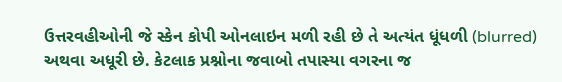ઉત્તરવહીઓની જે સ્કેન કોપી ઓનલાઇન મળી રહી છે તે અત્યંત ધૂંધળી (blurred) અથવા અધૂરી છે. કેટલાક પ્રશ્નોના જવાબો તપાસ્યા વગરના જ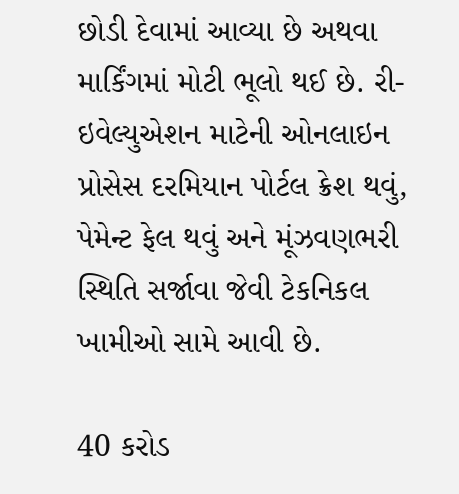છોડી દેવામાં આવ્યા છે અથવા માર્કિંગમાં મોટી ભૂલો થઈ છે. રી-ઇવેલ્યુએશન માટેની ઓનલાઇન પ્રોસેસ દરમિયાન પોર્ટલ ક્રેશ થવું, પેમેન્ટ ફેલ થવું અને મૂંઝવણભરી સ્થિતિ સર્જાવા જેવી ટેકનિકલ ખામીઓ સામે આવી છે.

40 કરોડ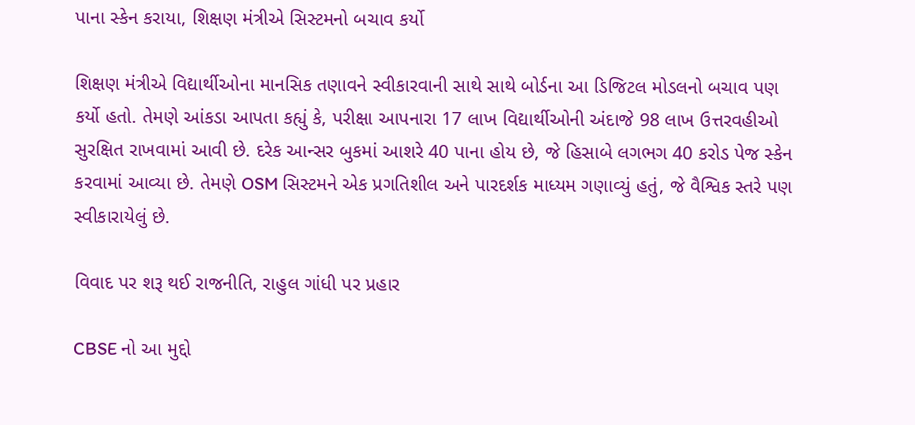પાના સ્કેન કરાયા, શિક્ષણ મંત્રીએ સિસ્ટમનો બચાવ કર્યો

શિક્ષણ મંત્રીએ વિદ્યાર્થીઓના માનસિક તણાવને સ્વીકારવાની સાથે સાથે બોર્ડના આ ડિજિટલ મોડલનો બચાવ પણ કર્યો હતો. તેમણે આંકડા આપતા કહ્યું કે, પરીક્ષા આપનારા 17 લાખ વિદ્યાર્થીઓની અંદાજે 98 લાખ ઉત્તરવહીઓ સુરક્ષિત રાખવામાં આવી છે. દરેક આન્સર બુકમાં આશરે 40 પાના હોય છે, જે હિસાબે લગભગ 40 કરોડ પેજ સ્કેન કરવામાં આવ્યા છે. તેમણે OSM સિસ્ટમને એક પ્રગતિશીલ અને પારદર્શક માધ્યમ ગણાવ્યું હતું, જે વૈશ્વિક સ્તરે પણ સ્વીકારાયેલું છે.

વિવાદ પર શરૂ થઈ રાજનીતિ, રાહુલ ગાંધી પર પ્રહાર

CBSE નો આ મુદ્દો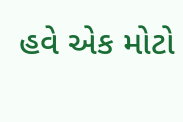હવે એક મોટો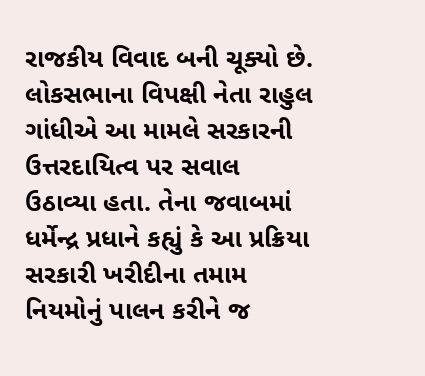રાજકીય વિવાદ બની ચૂક્યો છે. લોકસભાના વિપક્ષી નેતા રાહુલ ગાંધીએ આ મામલે સરકારની ઉત્તરદાયિત્વ પર સવાલ ઉઠાવ્યા હતા. તેના જવાબમાં ધર્મેન્દ્ર પ્રધાને કહ્યું કે આ પ્રક્રિયા સરકારી ખરીદીના તમામ નિયમોનું પાલન કરીને જ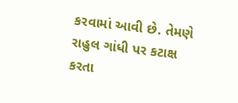કરવામાં આવી છે. તેમણે રાહુલ ગાંધી પર કટાક્ષ કરતા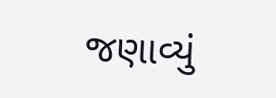જણાવ્યું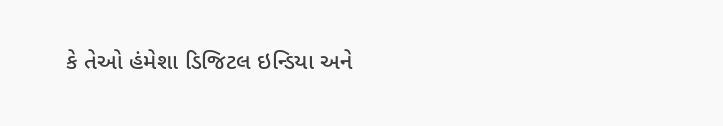કે તેઓ હંમેશા ડિજિટલ ઇન્ડિયા અને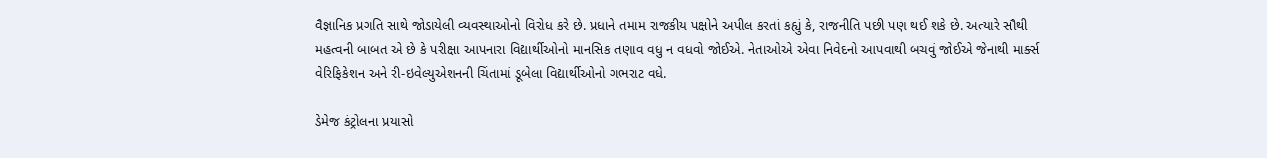વૈજ્ઞાનિક પ્રગતિ સાથે જોડાયેલી વ્યવસ્થાઓનો વિરોધ કરે છે. પ્રધાને તમામ રાજકીય પક્ષોને અપીલ કરતાં કહ્યું કે, રાજનીતિ પછી પણ થઈ શકે છે. અત્યારે સૌથી મહત્વની બાબત એ છે કે પરીક્ષા આપનારા વિદ્યાર્થીઓનો માનસિક તણાવ વધુ ન વધવો જોઈએ. નેતાઓએ એવા નિવેદનો આપવાથી બચવું જોઈએ જેનાથી માર્ક્સ વેરિફિકેશન અને રી-ઇવેલ્યુએશનની ચિંતામાં ડૂબેલા વિદ્યાર્થીઓનો ગભરાટ વધે.

ડેમેજ કંટ્રોલના પ્રયાસો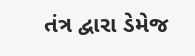તંત્ર દ્વારા ડેમેજ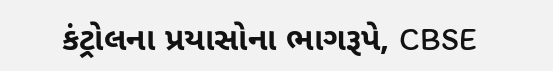કંટ્રોલના પ્રયાસોના ભાગરૂપે, CBSE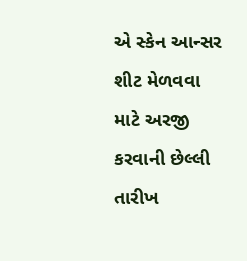એ સ્કેન આન્સર શીટ મેળવવા માટે અરજી કરવાની છેલ્લી તારીખ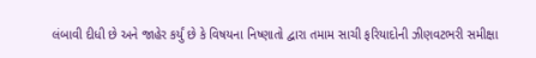લંબાવી દીધી છે અને જાહેર કર્યું છે કે વિષયના નિષ્ણાતો દ્વારા તમામ સાચી ફરિયાદોની ઝીણવટભરી સમીક્ષા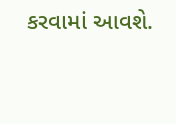કરવામાં આવશે.